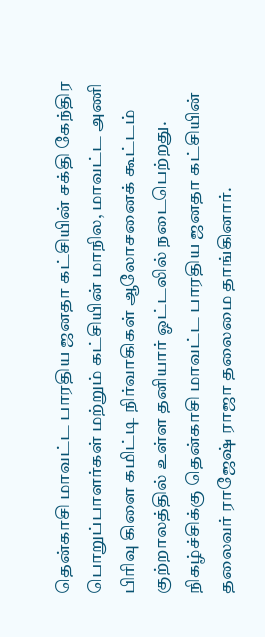தென்காசி மாவட்ட பாரதிய ஜனதா கட்சியின் சக்தி கேந்திர பொறுப்பாளர்கள் மற்றும் கட்சியின் மாநில, மாவட்ட அணி பிரிவு கிளை கமிட்டி நிர்வாகிகள் ஆலோசனைக் கூட்டம் குற்றாலத்தில் உள்ள தனியார் ஓட்டலில் நடைபெற்றது. நிகழ்ச்சிக்கு தென்காசி மாவட்ட பாரதிய ஜனதா கட்சியின் தலைவர் ராஜேஷ் ராஜா தலைமை தாங்கினார்.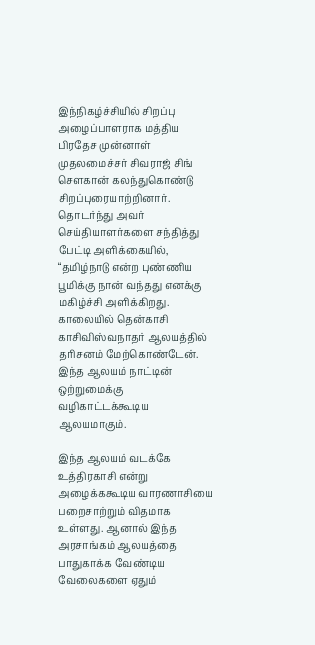இந்நிகழ்ச்சியில் சிறப்பு அழைப்பாளராக மத்திய பிரதேச முன்னாள் முதலமைச்சர் சிவராஜ் சிங் சௌகான் கலந்துகொண்டு சிறப்புரையாற்றினார். தொடர்ந்து அவர் செய்தியாளர்களை சந்தித்து பேட்டி அளிக்கையில், “தமிழ்நாடு என்ற புண்ணிய பூமிக்கு நான் வந்தது எனக்கு மகிழ்ச்சி அளிக்கிறது. காலையில் தென்காசி காசிவிஸ்வநாதர் ஆலயத்தில் தரிசனம் மேற்கொண்டேன். இந்த ஆலயம் நாட்டின் ஒற்றுமைக்கு வழிகாட்டக்கூடிய ஆலயமாகும்.

இந்த ஆலயம் வடக்கே உத்திரகாசி என்று அழைக்ககூடிய வாரணாசியை பறைசாற்றும் விதமாக உள்ளது. ஆனால் இந்த அரசாங்கம் ஆலயத்தை பாதுகாக்க வேண்டிய வேலைகளை ஏதும்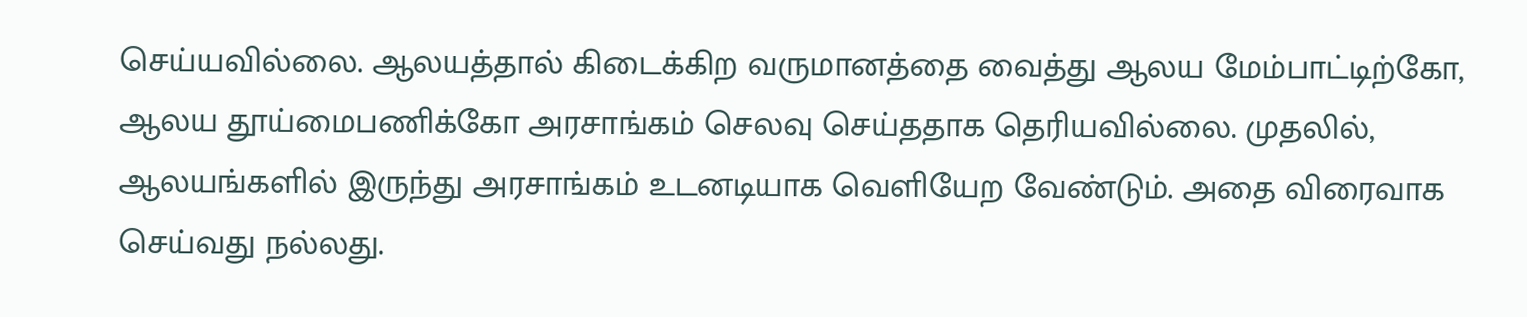செய்யவில்லை. ஆலயத்தால் கிடைக்கிற வருமானத்தை வைத்து ஆலய மேம்பாட்டிற்கோ, ஆலய தூய்மைபணிக்கோ அரசாங்கம் செலவு செய்ததாக தெரியவில்லை. முதலில், ஆலயங்களில் இருந்து அரசாங்கம் உடனடியாக வெளியேற வேண்டும். அதை விரைவாக செய்வது நல்லது.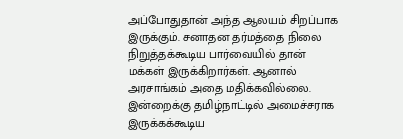அப்போதுதான் அந்த ஆலயம் சிறப்பாக இருக்கும். சனாதன தர்மத்தை நிலை நிறுத்தக்கூடிய பார்வையில் தான் மக்கள் இருக்கிறார்கள். ஆனால் அரசாங்கம் அதை மதிக்கவில்லை. இன்றைக்கு தமிழ்நாட்டில் அமைச்சராக இருக்கக்கூடிய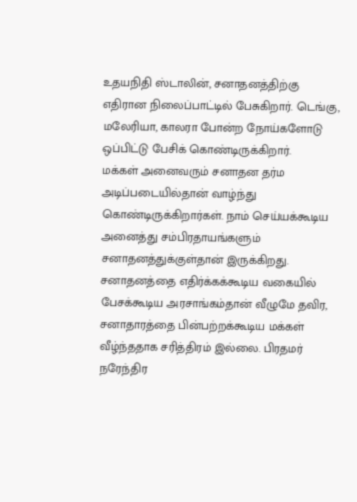உதயநிதி ஸ்டாலின், சனாதனத்திற்கு எதிரான நிலைப்பாட்டில் பேசுகிறார். டெங்கு, மலேரியா, காலரா போன்ற நோய்களோடு ஒப்பிட்டு பேசிக் கொண்டிருக்கிறார்.
மக்கள் அனைவரும் சனாதன தர்ம அடிப்படையில்தான் வாழ்ந்து கொண்டிருக்கிறார்கள். நாம் செய்யக்கூடிய அனைத்து சம்பிரதாயங்களும் சனாதனத்துக்குள்தான் இருக்கிறது. சனாதனத்தை எதிர்க்கக்கூடிய வகையில் பேசக்கூடிய அரசாங்கம்தான் வீழுமே தவிர, சனாதாரத்தை பின்பற்றக்கூடிய மக்கள் வீழ்ந்ததாக சரித்திரம் இல்லை. பிரதமர் நரேந்திர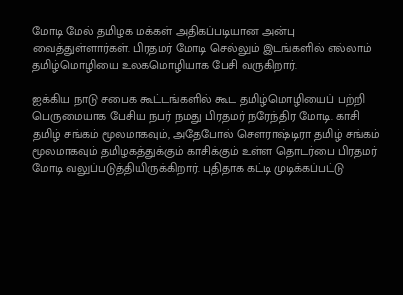மோடி மேல் தமிழக மக்கள் அதிகப்படியான அன்பு வைத்துள்ளார்கள். பிரதமர் மோடி செல்லும் இடங்களில் எல்லாம் தமிழ்மொழியை உலகமொழியாக பேசி வருகிறார்.

ஐக்கிய நாடு சபைக கூட்டங்களில் கூட தமிழ்மொழியைப் பற்றி பெருமையாக பேசிய நபர் நமது பிரதமர் நரேந்திர மோடி. காசி தமிழ் சங்கம் மூலமாகவும், அதேபோல் செளராஷ்டிரா தமிழ் சங்கம் மூலமாகவும் தமிழகத்துக்கும் காசிக்கும் உள்ள தொடர்பை பிரதமர் மோடி வலுப்படுத்தியிருக்கிறார். புதிதாக கட்டி முடிக்கப்பட்டு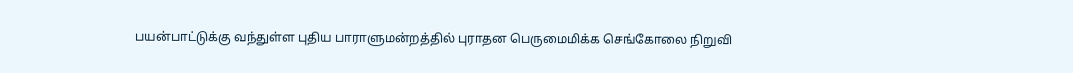பயன்பாட்டுக்கு வந்துள்ள புதிய பாராளுமன்றத்தில் புராதன பெருமைமிக்க செங்கோலை நிறுவி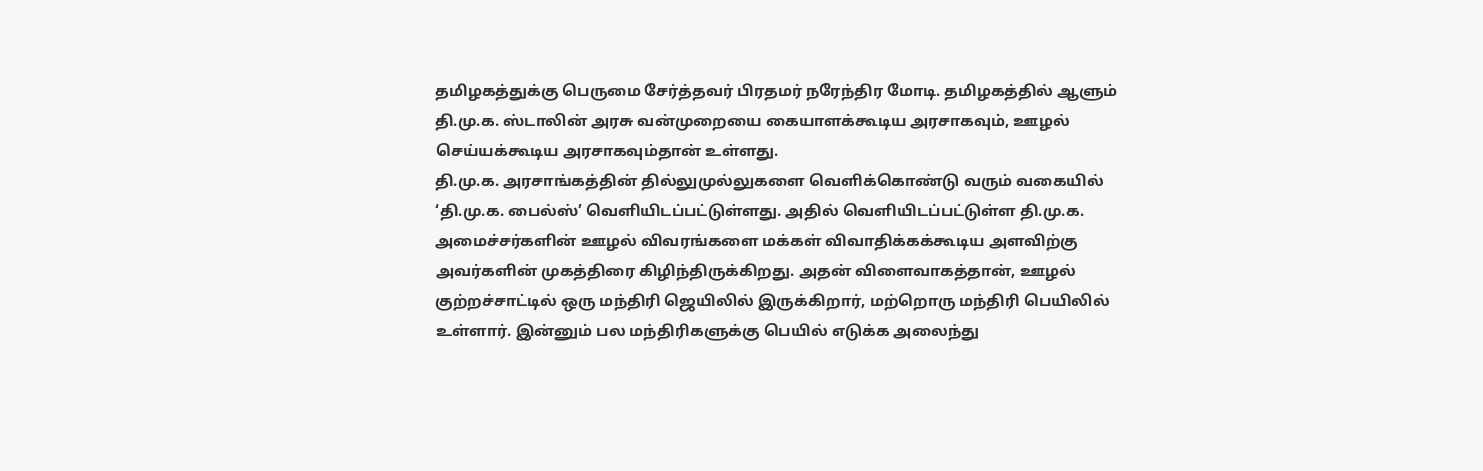தமிழகத்துக்கு பெருமை சேர்த்தவர் பிரதமர் நரேந்திர மோடி. தமிழகத்தில் ஆளும் தி.மு.க. ஸ்டாலின் அரசு வன்முறையை கையாளக்கூடிய அரசாகவும், ஊழல் செய்யக்கூடிய அரசாகவும்தான் உள்ளது.
தி.மு.க. அரசாங்கத்தின் தில்லுமுல்லுகளை வெளிக்கொண்டு வரும் வகையில் ‘தி.மு.க. பைல்ஸ்’ வெளியிடப்பட்டுள்ளது. அதில் வெளியிடப்பட்டுள்ள தி.மு.க. அமைச்சர்களின் ஊழல் விவரங்களை மக்கள் விவாதிக்கக்கூடிய அளவிற்கு அவர்களின் முகத்திரை கிழிந்திருக்கிறது. அதன் விளைவாகத்தான், ஊழல் குற்றச்சாட்டில் ஒரு மந்திரி ஜெயிலில் இருக்கிறார், மற்றொரு மந்திரி பெயிலில் உள்ளார். இன்னும் பல மந்திரிகளுக்கு பெயில் எடுக்க அலைந்து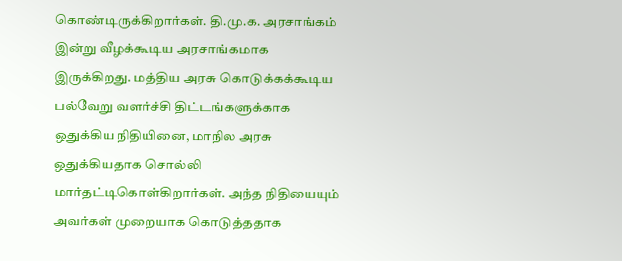கொண்டிருக்கிறார்கள். தி.மு.க. அரசாங்கம் இன்று வீழக்கூடிய அரசாங்கமாக இருக்கிறது. மத்திய அரசு கொடுக்கக்கூடிய பல்வேறு வளர்ச்சி திட்டங்களுக்காக ஒதுக்கிய நிதியினை, மாநில அரசு ஒதுக்கியதாக சொல்லி மார்தட்டிகொள்கிறார்கள். அந்த நிதியையும் அவர்கள் முறையாக கொடுத்ததாக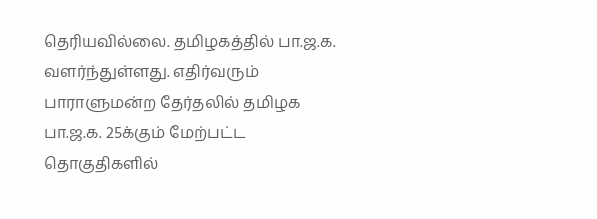தெரியவில்லை. தமிழகத்தில் பா.ஜ.க. வளர்ந்துள்ளது. எதிர்வரும் பாராளுமன்ற தேர்தலில் தமிழக பா.ஜ.க. 25க்கும் மேற்பட்ட தொகுதிகளில்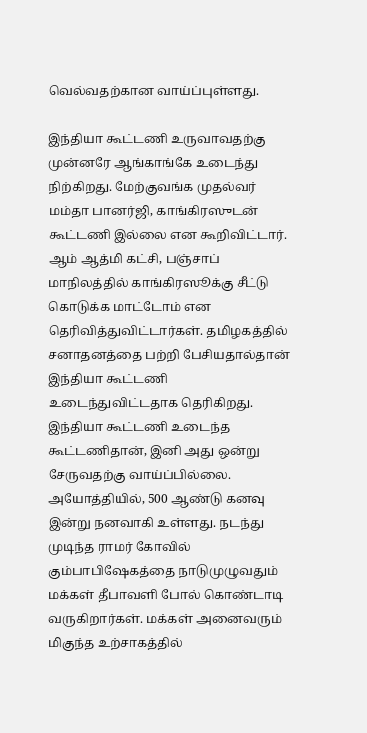வெல்வதற்கான வாய்ப்புள்ளது.

இந்தியா கூட்டணி உருவாவதற்கு முன்னரே ஆங்காங்கே உடைந்து நிற்கிறது. மேற்குவங்க முதல்வர் மம்தா பானர்ஜி, காங்கிரஸுடன் கூட்டணி இல்லை என கூறிவிட்டார். ஆம் ஆத்மி கட்சி, பஞ்சாப் மாநிலத்தில் காங்கிரஸூக்கு சீட்டு கொடுக்க மாட்டோம் என தெரிவித்துவிட்டார்கள். தமிழகத்தில் சனாதனத்தை பற்றி பேசியதால்தான் இந்தியா கூட்டணி உடைந்துவிட்டதாக தெரிகிறது.
இந்தியா கூட்டணி உடைந்த கூட்டணிதான், இனி அது ஒன்று சேருவதற்கு வாய்ப்பில்லை. அயோத்தியில், 500 ஆண்டு கனவு இன்று நனவாகி உள்ளது. நடந்து முடிந்த ராமர் கோவில் கும்பாபிஷேகத்தை நாடுமுழுவதும் மக்கள் தீபாவளி போல் கொண்டாடி வருகிறார்கள். மக்கள் அனைவரும் மிகுந்த உற்சாகத்தில்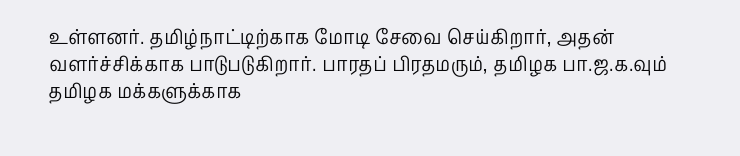உள்ளனர். தமிழ்நாட்டிற்காக மோடி சேவை செய்கிறார், அதன் வளர்ச்சிக்காக பாடுபடுகிறார். பாரதப் பிரதமரும், தமிழக பா.ஜ.க.வும் தமிழக மக்களுக்காக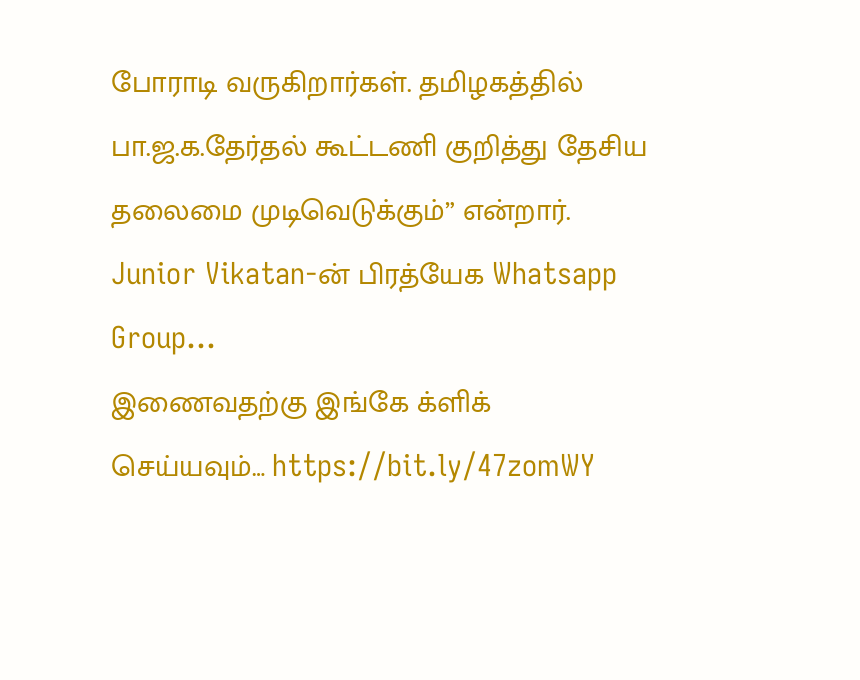போராடி வருகிறார்கள். தமிழகத்தில் பா.ஜ.க.தேர்தல் கூட்டணி குறித்து தேசிய தலைமை முடிவெடுக்கும்” என்றார்.
Junior Vikatan-ன் பிரத்யேக Whatsapp Group…
இணைவதற்கு இங்கே க்ளிக் செய்யவும்… https://bit.ly/47zomWY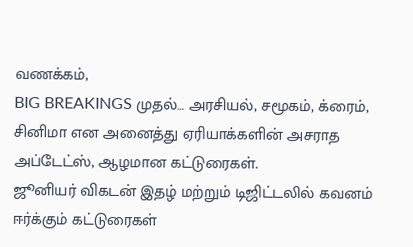வணக்கம்,
BIG BREAKINGS முதல்… அரசியல், சமூகம், க்ரைம், சினிமா என அனைத்து ஏரியாக்களின் அசராத அப்டேட்ஸ், ஆழமான கட்டுரைகள்.
ஜூனியர் விகடன் இதழ் மற்றும் டிஜிட்டலில் கவனம் ஈர்க்கும் கட்டுரைகள்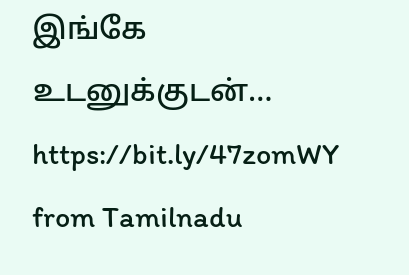இங்கே உடனுக்குடன்… https://bit.ly/47zomWY
from Tamilnadu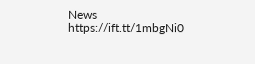News https://ift.tt/1mbgNi0